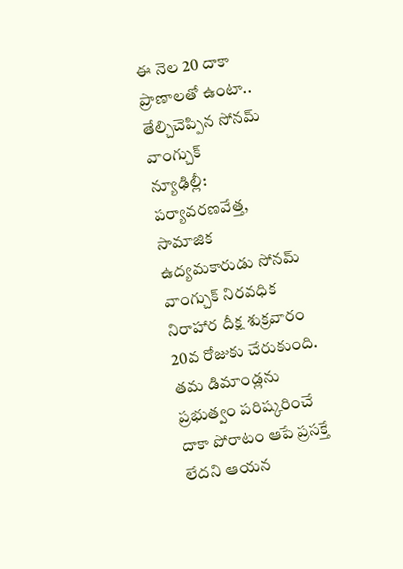ఈ నెల 20 దాకా ప్రాణాలతో ఉంటా..
తేల్చిచెప్పిన సోనమ్ వాంగ్చుక్
న్యూఢిల్లీ: పర్యావరణవేత్త, సామాజిక ఉద్యమకారుడు సోనమ్ వాంగ్చుక్ నిరవధిక నిరాహార దీక్ష శుక్రవారం 20వ రోజుకు చేరుకుంది. తమ డిమాండ్లను ప్రభుత్వం పరిష్కరించే దాకా పోరాటం ఆపే ప్రసక్తే లేదని ఆయన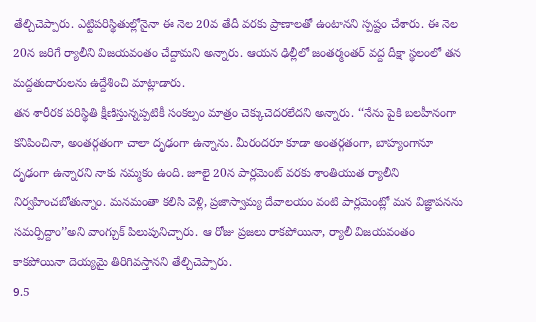తేల్చిచెప్పారు. ఎట్టిపరిస్థితుల్లోనైనా ఈ నెల 20వ తేదీ వరకు ప్రాణాలతో ఉంటానని స్పష్టం చేశారు. ఈ నెల 20న జరిగే ర్యాలీని విజయవంతం చేద్దామని అన్నారు. ఆయన ఢిల్లీలో జంతర్మంతర్ వద్ద దీక్షా స్థలంలో తన మద్దతుదారులను ఉద్దేశించి మాట్లాడారు.
తన శారీరక పరిస్థితి క్షీణిస్తున్నప్పటికీ సంకల్పం మాత్రం చెక్కుచెదరలేదని అన్నారు. ‘‘నేను పైకి బలహీనంగా కనిపించినా, అంతర్గతంగా చాలా దృఢంగా ఉన్నాను. మీరందరూ కూడా అంతర్గతంగా, బాహ్యంగానూ దృఢంగా ఉన్నారని నాకు నమ్మకం ఉంది. జూలై 20న పార్లమెంట్ వరకు శాంతియుత ర్యాలీని నిర్వహించబోతున్నాం. మనమంతా కలిసి వెళ్లి, ప్రజాస్వామ్య దేవాలయం వంటి పార్లమెంట్లో మన విజ్ఞాపనను సమర్పిద్దాం’’అని వాంగ్చుక్ పిలుపునిచ్చారు. ఆ రోజు ప్రజలు రాకపోయినా, ర్యాలీ విజయవంతం కాకపోయినా దెయ్యమై తిరిగివస్తానని తేల్చిచెప్పారు.
9.5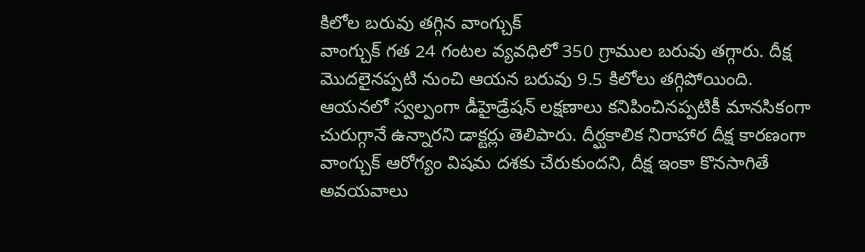కిలోల బరువు తగ్గిన వాంగ్చుక్
వాంగ్చుక్ గత 24 గంటల వ్యవధిలో 350 గ్రాముల బరువు తగ్గారు. దీక్ష మొదలైనప్పటి నుంచి ఆయన బరువు 9.5 కిలోలు తగ్గిపోయింది. ఆయనలో స్వల్పంగా డీహైడ్రేషన్ లక్షణాలు కనిపించినప్పటికీ మానసికంగా చురుగ్గానే ఉన్నారని డాక్టర్లు తెలిపారు. దీర్ఘకాలిక నిరాహార దీక్ష కారణంగా వాంగ్చుక్ ఆరోగ్యం విషమ దశకు చేరుకుందని, దీక్ష ఇంకా కొనసాగితే అవయవాలు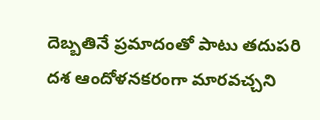దెబ్బతినే ప్రమాదంతో పాటు తదుపరి దశ ఆందోళనకరంగా మారవచ్చని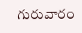గురువారం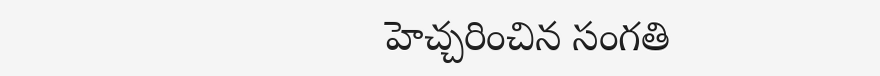హెచ్చరించిన సంగతి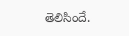తెలిసిందే.